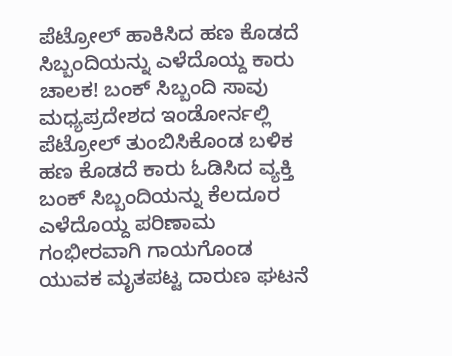ಪೆಟ್ರೋಲ್ ಹಾಕಿಸಿದ ಹಣ ಕೊಡದೆ ಸಿಬ್ಬಂದಿಯನ್ನು ಎಳೆದೊಯ್ದ ಕಾರು ಚಾಲಕ! ಬಂಕ್ ಸಿಬ್ಬಂದಿ ಸಾವು
ಮಧ್ಯಪ್ರದೇಶದ ಇಂಡೋರ್ನಲ್ಲಿ ಪೆಟ್ರೋಲ್ ತುಂಬಿಸಿಕೊಂಡ ಬಳಿಕ ಹಣ ಕೊಡದೆ ಕಾರು ಓಡಿಸಿದ ವ್ಯಕ್ತಿ ಬಂಕ್ ಸಿಬ್ಬಂದಿಯನ್ನು ಕೆಲದೂರ ಎಳೆದೊಯ್ದ ಪರಿಣಾಮ ಗಂಭೀರವಾಗಿ ಗಾಯಗೊಂಡ ಯುವಕ ಮೃತಪಟ್ಟ ದಾರುಣ ಘಟನೆ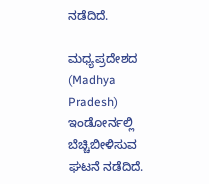ನಡೆದಿದೆ.

ಮಧ್ಯಪ್ರದೇಶದ (Madhya Pradesh) ಇಂಡೋರ್ನಲ್ಲಿ ಬೆಚ್ಚಿಬೀಳಿಸುವ ಘಟನೆ ನಡೆದಿದೆ.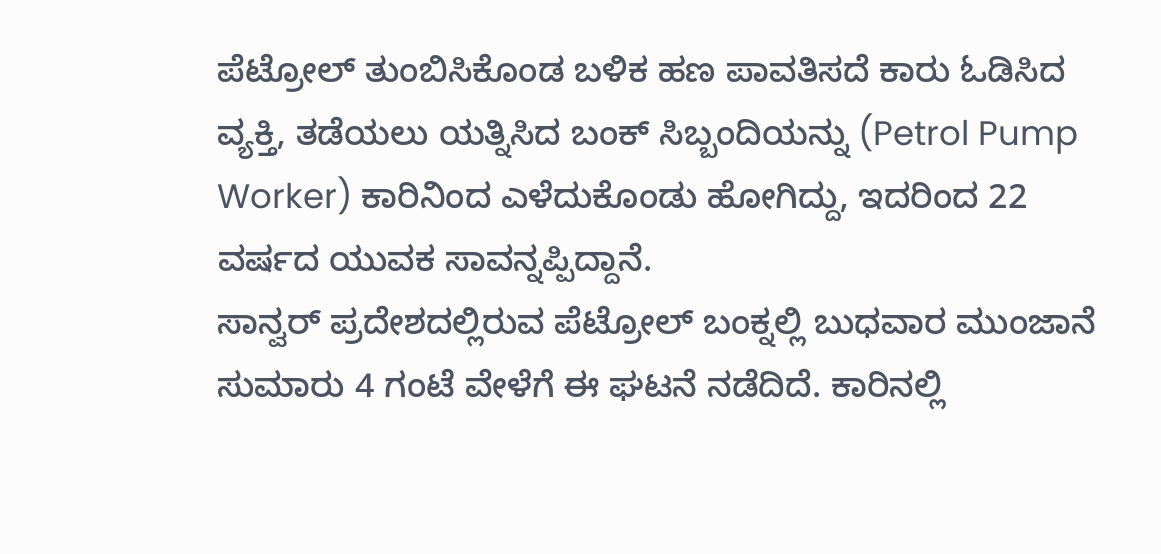ಪೆಟ್ರೋಲ್ ತುಂಬಿಸಿಕೊಂಡ ಬಳಿಕ ಹಣ ಪಾವತಿಸದೆ ಕಾರು ಓಡಿಸಿದ ವ್ಯಕ್ತಿ, ತಡೆಯಲು ಯತ್ನಿಸಿದ ಬಂಕ್ ಸಿಬ್ಬಂದಿಯನ್ನು (Petrol Pump Worker) ಕಾರಿನಿಂದ ಎಳೆದುಕೊಂಡು ಹೋಗಿದ್ದು, ಇದರಿಂದ 22 ವರ್ಷದ ಯುವಕ ಸಾವನ್ನಪ್ಪಿದ್ದಾನೆ.
ಸಾನ್ವರ್ ಪ್ರದೇಶದಲ್ಲಿರುವ ಪೆಟ್ರೋಲ್ ಬಂಕ್ನಲ್ಲಿ ಬುಧವಾರ ಮುಂಜಾನೆ ಸುಮಾರು 4 ಗಂಟೆ ವೇಳೆಗೆ ಈ ಘಟನೆ ನಡೆದಿದೆ. ಕಾರಿನಲ್ಲಿ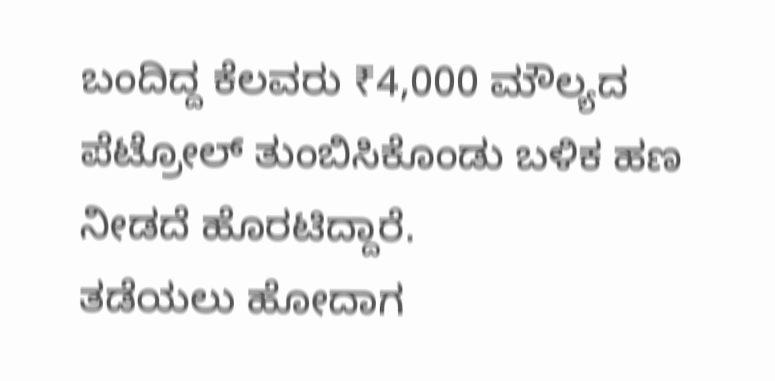ಬಂದಿದ್ದ ಕೆಲವರು ₹4,000 ಮೌಲ್ಯದ ಪೆಟ್ರೋಲ್ ತುಂಬಿಸಿಕೊಂಡು ಬಳಿಕ ಹಣ ನೀಡದೆ ಹೊರಟಿದ್ದಾರೆ.
ತಡೆಯಲು ಹೋದಾಗ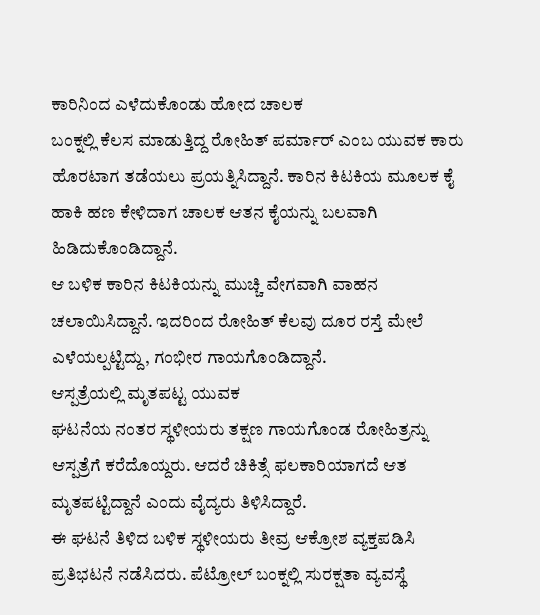ಕಾರಿನಿಂದ ಎಳೆದುಕೊಂಡು ಹೋದ ಚಾಲಕ
ಬಂಕ್ನಲ್ಲಿ ಕೆಲಸ ಮಾಡುತ್ತಿದ್ದ ರೋಹಿತ್ ಪರ್ಮಾರ್ ಎಂಬ ಯುವಕ ಕಾರು ಹೊರಟಾಗ ತಡೆಯಲು ಪ್ರಯತ್ನಿಸಿದ್ದಾನೆ. ಕಾರಿನ ಕಿಟಕಿಯ ಮೂಲಕ ಕೈ ಹಾಕಿ ಹಣ ಕೇಳಿದಾಗ ಚಾಲಕ ಆತನ ಕೈಯನ್ನು ಬಲವಾಗಿ ಹಿಡಿದುಕೊಂಡಿದ್ದಾನೆ.
ಆ ಬಳಿಕ ಕಾರಿನ ಕಿಟಕಿಯನ್ನು ಮುಚ್ಚಿ ವೇಗವಾಗಿ ವಾಹನ ಚಲಾಯಿಸಿದ್ದಾನೆ. ಇದರಿಂದ ರೋಹಿತ್ ಕೆಲವು ದೂರ ರಸ್ತೆ ಮೇಲೆ ಎಳೆಯಲ್ಪಟ್ಟಿದ್ದು, ಗಂಭೀರ ಗಾಯಗೊಂಡಿದ್ದಾನೆ.
ಆಸ್ಪತ್ರೆಯಲ್ಲಿ ಮೃತಪಟ್ಟ ಯುವಕ
ಘಟನೆಯ ನಂತರ ಸ್ಥಳೀಯರು ತಕ್ಷಣ ಗಾಯಗೊಂಡ ರೋಹಿತ್ರನ್ನು ಆಸ್ಪತ್ರೆಗೆ ಕರೆದೊಯ್ದರು. ಆದರೆ ಚಿಕಿತ್ಸೆ ಫಲಕಾರಿಯಾಗದೆ ಆತ ಮೃತಪಟ್ಟಿದ್ದಾನೆ ಎಂದು ವೈದ್ಯರು ತಿಳಿಸಿದ್ದಾರೆ.
ಈ ಘಟನೆ ತಿಳಿದ ಬಳಿಕ ಸ್ಥಳೀಯರು ತೀವ್ರ ಆಕ್ರೋಶ ವ್ಯಕ್ತಪಡಿಸಿ ಪ್ರತಿಭಟನೆ ನಡೆಸಿದರು. ಪೆಟ್ರೋಲ್ ಬಂಕ್ನಲ್ಲಿ ಸುರಕ್ಷತಾ ವ್ಯವಸ್ಥೆ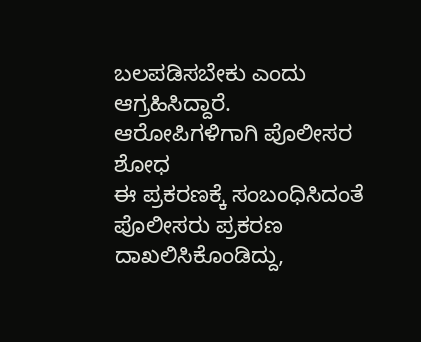ಬಲಪಡಿಸಬೇಕು ಎಂದು ಆಗ್ರಹಿಸಿದ್ದಾರೆ.
ಆರೋಪಿಗಳಿಗಾಗಿ ಪೊಲೀಸರ ಶೋಧ
ಈ ಪ್ರಕರಣಕ್ಕೆ ಸಂಬಂಧಿಸಿದಂತೆ ಪೊಲೀಸರು ಪ್ರಕರಣ ದಾಖಲಿಸಿಕೊಂಡಿದ್ದು,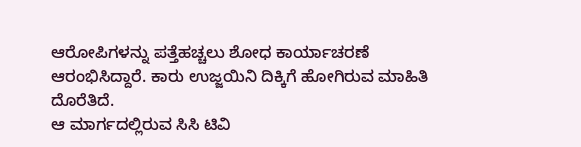ಆರೋಪಿಗಳನ್ನು ಪತ್ತೆಹಚ್ಚಲು ಶೋಧ ಕಾರ್ಯಾಚರಣೆ ಆರಂಭಿಸಿದ್ದಾರೆ. ಕಾರು ಉಜ್ಜಯಿನಿ ದಿಕ್ಕಿಗೆ ಹೋಗಿರುವ ಮಾಹಿತಿ ದೊರೆತಿದೆ.
ಆ ಮಾರ್ಗದಲ್ಲಿರುವ ಸಿಸಿ ಟಿವಿ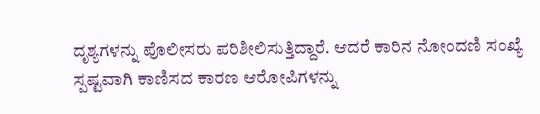ದೃಶ್ಯಗಳನ್ನು ಪೊಲೀಸರು ಪರಿಶೀಲಿಸುತ್ತಿದ್ದಾರೆ. ಆದರೆ ಕಾರಿನ ನೋಂದಣಿ ಸಂಖ್ಯೆ ಸ್ಪಷ್ಟವಾಗಿ ಕಾಣಿಸದ ಕಾರಣ ಆರೋಪಿಗಳನ್ನು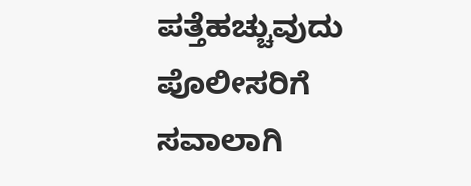ಪತ್ತೆಹಚ್ಚುವುದು ಪೊಲೀಸರಿಗೆ ಸವಾಲಾಗಿ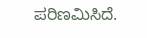ಪರಿಣಮಿಸಿದೆ.